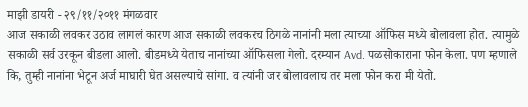माझी डायरी - २९/११/२०११ मंगळवार
आज सकाळी लवकर उठाव लागलं कारण आज सकाळी लवकरच ठिगळे नानांनी मला त्याच्या ऑफिस मध्ये बोलावला होत. त्यामुळे सकाळी सर्व उरकून बीडला आलो. बीडमध्ये येताच नानांच्या ऑफिसला गेलो. दरम्यान Avd. पळसोकाराना फोन केला. पण म्हणाले कि, तुम्ही नानांना भेटून अर्ज माघारी घेत असल्याचे सांगा. व त्यांनी जर बोलावलाच तर मला फोन करा मी येतो.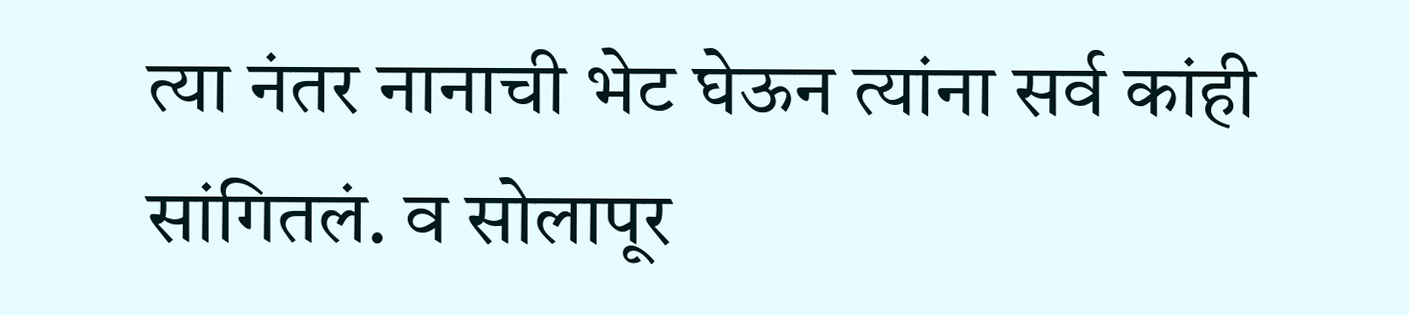त्या नंतर नानाची भेट घेऊन त्यांना सर्व कांही सांगितलं. व सोलापूर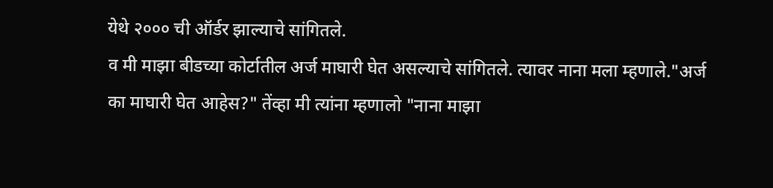येथे २००० ची ऑर्डर झाल्याचे सांगितले.
व मी माझा बीडच्या कोर्टातील अर्ज माघारी घेत असल्याचे सांगितले. त्यावर नाना मला म्हणाले."अर्ज का माघारी घेत आहेस?" तेंव्हा मी त्यांना म्हणालो "नाना माझा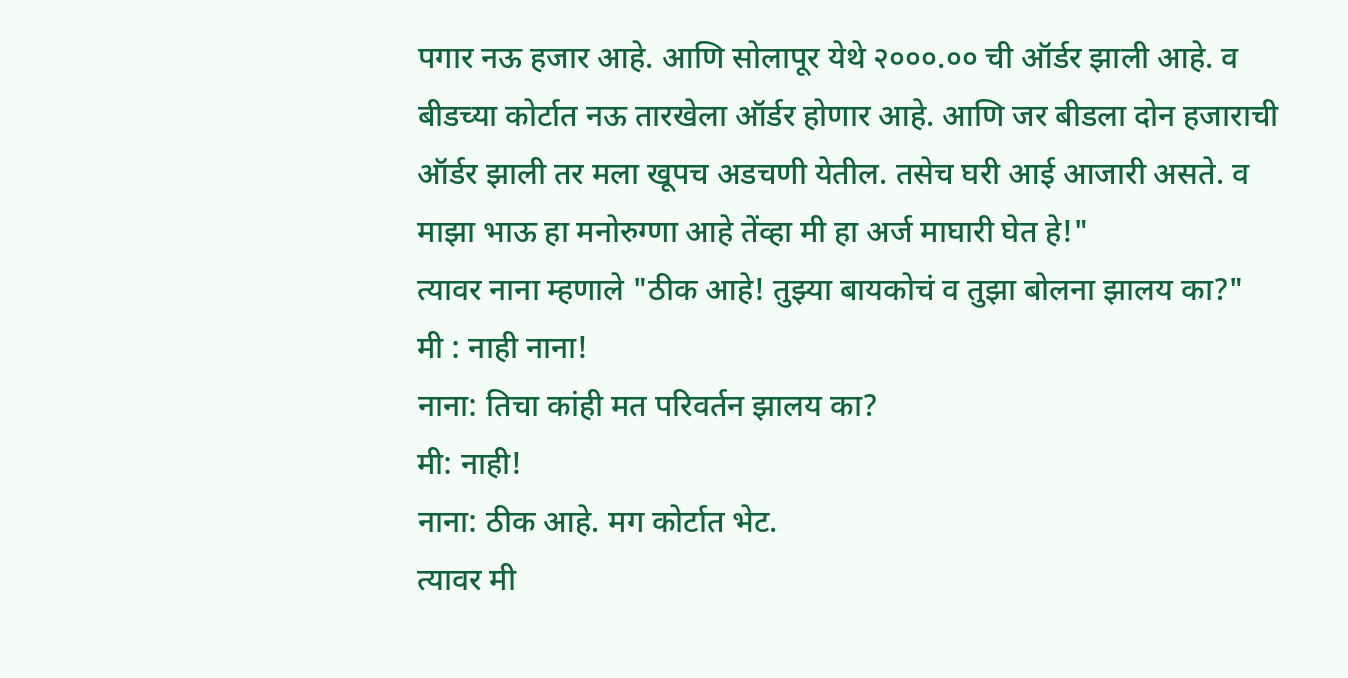पगार नऊ हजार आहे. आणि सोलापूर येथे २०००.०० ची ऑर्डर झाली आहे. व बीडच्या कोर्टात नऊ तारखेला ऑर्डर होणार आहे. आणि जर बीडला दोन हजाराची ऑर्डर झाली तर मला खूपच अडचणी येतील. तसेच घरी आई आजारी असते. व माझा भाऊ हा मनोरुग्णा आहे तेंव्हा मी हा अर्ज माघारी घेत हे!"
त्यावर नाना म्हणाले "ठीक आहे! तुझ्या बायकोचं व तुझा बोलना झालय का?"
मी : नाही नाना!
नाना: तिचा कांही मत परिवर्तन झालय का?
मी: नाही!
नाना: ठीक आहे. मग कोर्टात भेट.
त्यावर मी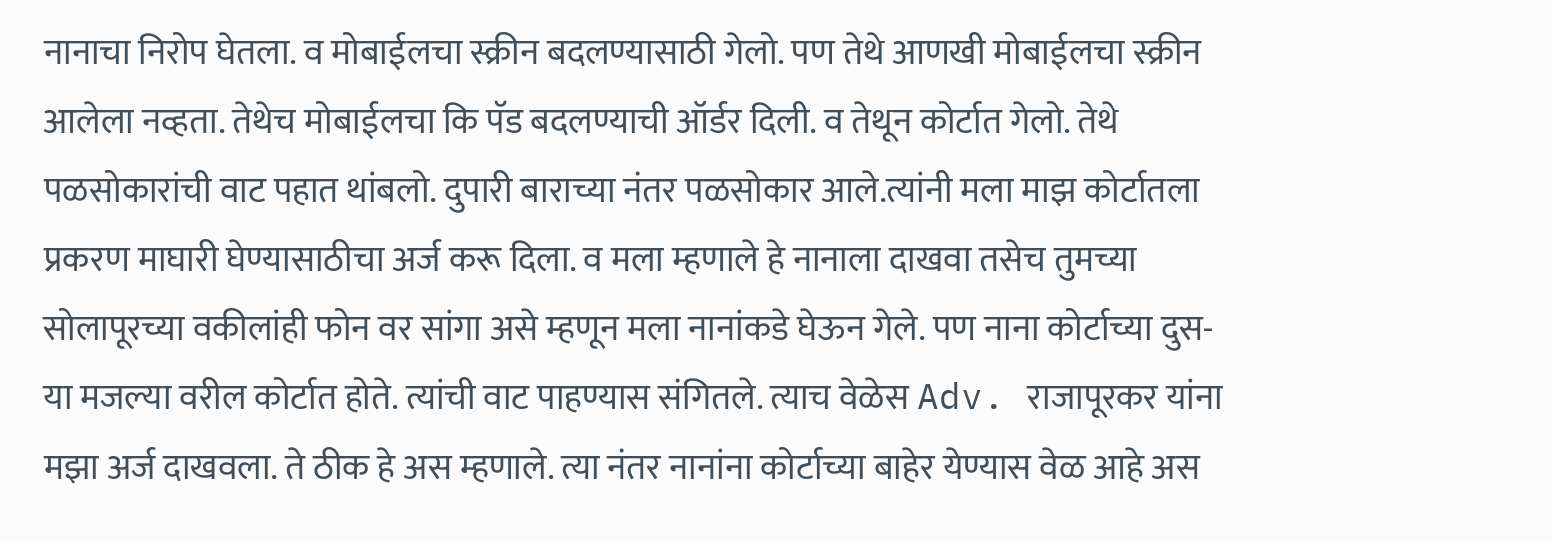नानाचा निरोप घेतला. व मोबाईलचा स्क्रीन बदलण्यासाठी गेलो. पण तेथे आणखी मोबाईलचा स्क्रीन आलेला नव्हता. तेथेच मोबाईलचा कि पॅड बदलण्याची ऑर्डर दिली. व तेथून कोर्टात गेलो. तेथे पळसोकारांची वाट पहात थांबलो. दुपारी बाराच्या नंतर पळसोकार आले.त्यांनी मला माझ कोर्टातला प्रकरण माघारी घेण्यासाठीचा अर्ज करू दिला. व मला म्हणाले हे नानाला दाखवा तसेच तुमच्या सोलापूरच्या वकीलांही फोन वर सांगा असे म्हणून मला नानांकडे घेऊन गेले. पण नाना कोर्टाच्या दुस-या मजल्या वरील कोर्टात होते. त्यांची वाट पाहण्यास संगितले. त्याच वेळेस Adv. राजापूरकर यांना मझा अर्ज दाखवला. ते ठीक हे अस म्हणाले. त्या नंतर नानांना कोर्टाच्या बाहेर येण्यास वेळ आहे अस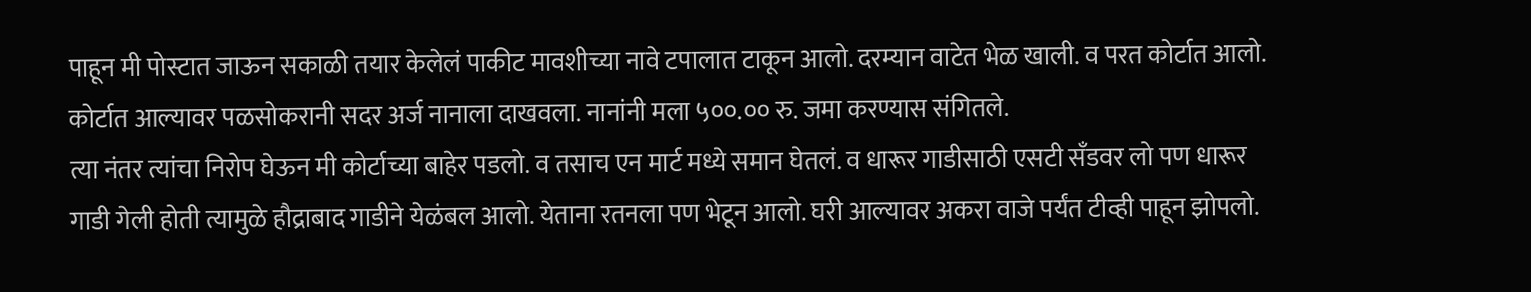पाहून मी पोस्टात जाऊन सकाळी तयार केलेलं पाकीट मावशीच्या नावे टपालात टाकून आलो. दरम्यान वाटेत भेळ खाली. व परत कोर्टात आलो. कोर्टात आल्यावर पळसोकरानी सदर अर्ज नानाला दाखवला. नानांनी मला ५००.०० रु. जमा करण्यास संगितले.
त्या नंतर त्यांचा निरोप घेऊन मी कोर्टाच्या बाहेर पडलो. व तसाच एन मार्ट मध्ये समान घेतलं. व धारूर गाडीसाठी एसटी सँडवर लो पण धारूर गाडी गेली होती त्यामुळे हौद्राबाद गाडीने येळंबल आलो. येताना रतनला पण भेटून आलो. घरी आल्यावर अकरा वाजे पर्यंत टीव्ही पाहून झोपलो.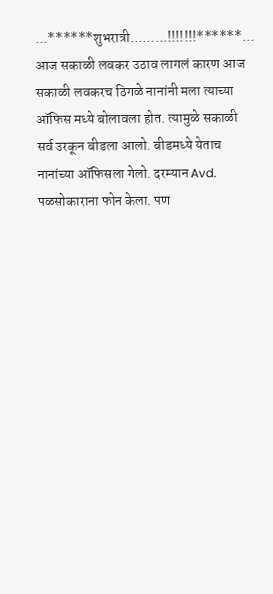...******शुभरात्री.........!!!!!!!******...
आज सकाळी लवकर उठाव लागलं कारण आज सकाळी लवकरच ठिगळे नानांनी मला त्याच्या ऑफिस मध्ये बोलावला होत. त्यामुळे सकाळी सर्व उरकून बीडला आलो. बीडमध्ये येताच नानांच्या ऑफिसला गेलो. दरम्यान Avd. पळसोकाराना फोन केला. पण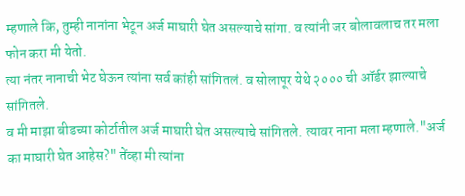म्हणाले कि, तुम्ही नानांना भेटून अर्ज माघारी घेत असल्याचे सांगा. व त्यांनी जर बोलावलाच तर मला फोन करा मी येतो.
त्या नंतर नानाची भेट घेऊन त्यांना सर्व कांही सांगितलं. व सोलापूर येथे २००० ची ऑर्डर झाल्याचे सांगितले.
व मी माझा बीडच्या कोर्टातील अर्ज माघारी घेत असल्याचे सांगितले. त्यावर नाना मला म्हणाले."अर्ज का माघारी घेत आहेस?" तेंव्हा मी त्यांना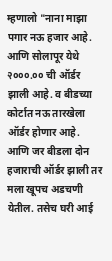म्हणालो "नाना माझा पगार नऊ हजार आहे. आणि सोलापूर येथे २०००.०० ची ऑर्डर झाली आहे. व बीडच्या कोर्टात नऊ तारखेला ऑर्डर होणार आहे. आणि जर बीडला दोन हजाराची ऑर्डर झाली तर मला खूपच अडचणी येतील. तसेच घरी आई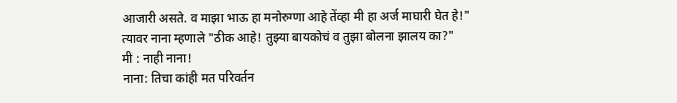आजारी असते. व माझा भाऊ हा मनोरुग्णा आहे तेंव्हा मी हा अर्ज माघारी घेत हे!"
त्यावर नाना म्हणाले "ठीक आहे! तुझ्या बायकोचं व तुझा बोलना झालय का?"
मी : नाही नाना!
नाना: तिचा कांही मत परिवर्तन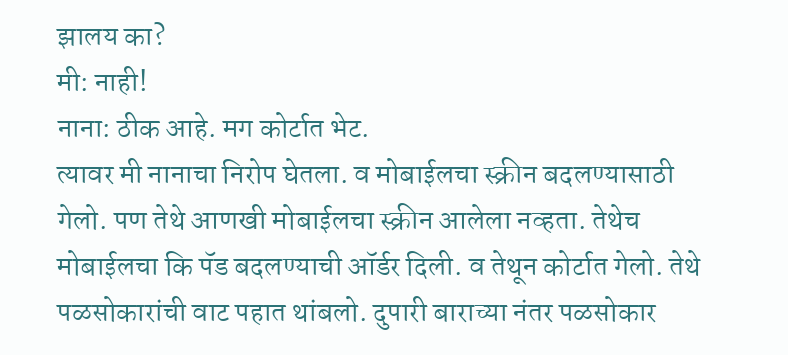झालय का?
मी: नाही!
नाना: ठीक आहे. मग कोर्टात भेट.
त्यावर मी नानाचा निरोप घेतला. व मोबाईलचा स्क्रीन बदलण्यासाठी गेलो. पण तेथे आणखी मोबाईलचा स्क्रीन आलेला नव्हता. तेथेच मोबाईलचा कि पॅड बदलण्याची ऑर्डर दिली. व तेथून कोर्टात गेलो. तेथे पळसोकारांची वाट पहात थांबलो. दुपारी बाराच्या नंतर पळसोकार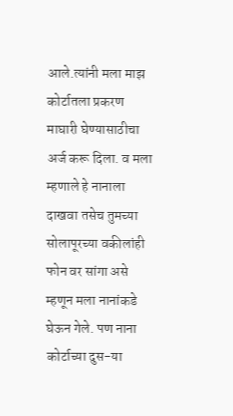आले.त्यांनी मला माझ कोर्टातला प्रकरण माघारी घेण्यासाठीचा अर्ज करू दिला. व मला म्हणाले हे नानाला दाखवा तसेच तुमच्या सोलापूरच्या वकीलांही फोन वर सांगा असे म्हणून मला नानांकडे घेऊन गेले. पण नाना कोर्टाच्या दुस-या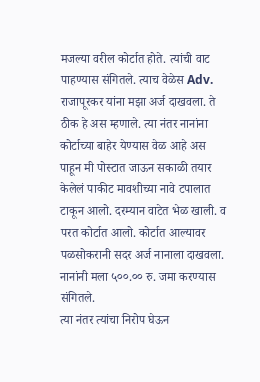मजल्या वरील कोर्टात होते. त्यांची वाट पाहण्यास संगितले. त्याच वेळेस Adv. राजापूरकर यांना मझा अर्ज दाखवला. ते ठीक हे अस म्हणाले. त्या नंतर नानांना कोर्टाच्या बाहेर येण्यास वेळ आहे अस पाहून मी पोस्टात जाऊन सकाळी तयार केलेलं पाकीट मावशीच्या नावे टपालात टाकून आलो. दरम्यान वाटेत भेळ खाली. व परत कोर्टात आलो. कोर्टात आल्यावर पळसोकरानी सदर अर्ज नानाला दाखवला. नानांनी मला ५००.०० रु. जमा करण्यास संगितले.
त्या नंतर त्यांचा निरोप घेऊन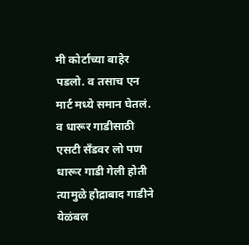मी कोर्टाच्या बाहेर पडलो. व तसाच एन मार्ट मध्ये समान घेतलं. व धारूर गाडीसाठी एसटी सँडवर लो पण धारूर गाडी गेली होती त्यामुळे हौद्राबाद गाडीने येळंबल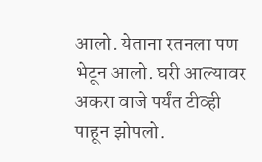आलो. येताना रतनला पण भेटून आलो. घरी आल्यावर अकरा वाजे पर्यंत टीव्ही पाहून झोपलो.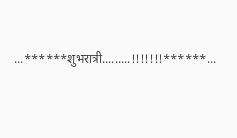...******शुभरात्री.........!!!!!!!******...